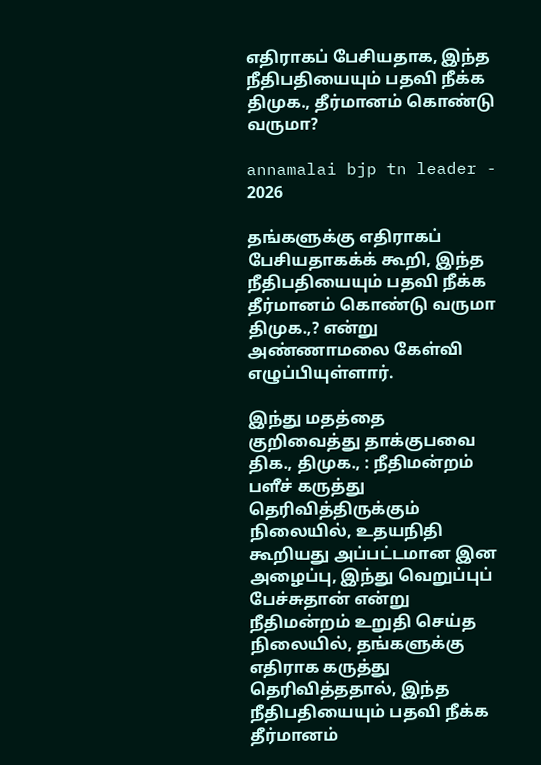எதிராகப் பேசியதாக, இந்த நீதிபதியையும் பதவி நீக்க திமுக., தீர்மானம் கொண்டு வருமா?

annamalai bjp tn leader - 2026

தங்களுக்கு எதிராகப் பேசியதாகக்க் கூறி, இந்த நீதிபதியையும் பதவி நீக்க தீர்மானம் கொண்டு வருமா திமுக.,? என்று அண்ணாமலை கேள்வி எழுப்பியுள்ளார்.

இந்து மதத்தை குறிவைத்து தாக்குபவை திக., திமுக., : நீதிமன்றம் பளீச் கருத்து தெரிவித்திருக்கும் நிலையில், உதயநிதி கூறியது அப்பட்டமான இன அழைப்பு, இந்து வெறுப்புப் பேச்சுதான் என்று நீதிமன்றம் உறுதி செய்த நிலையில், தங்களுக்கு எதிராக கருத்து தெரிவித்ததால், இந்த நீதிபதியையும் பதவி நீக்க தீர்மானம்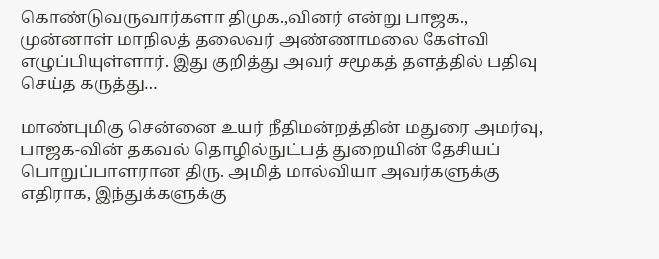கொண்டுவருவார்களா திமுக.,வினர் என்று பாஜக., முன்னாள் மாநிலத் தலைவர் அண்ணாமலை கேள்வி எழுப்பியுள்ளார். இது குறித்து அவர் சமூகத் தளத்தில் பதிவு செய்த கருத்து…

மாண்புமிகு சென்னை உயர் நீதிமன்றத்தின் மதுரை அமர்வு, பாஜக-வின் தகவல் தொழில்நுட்பத் துறையின் தேசியப் பொறுப்பாளரான திரு. அமித் மால்வியா அவர்களுக்கு எதிராக, இந்துக்களுக்கு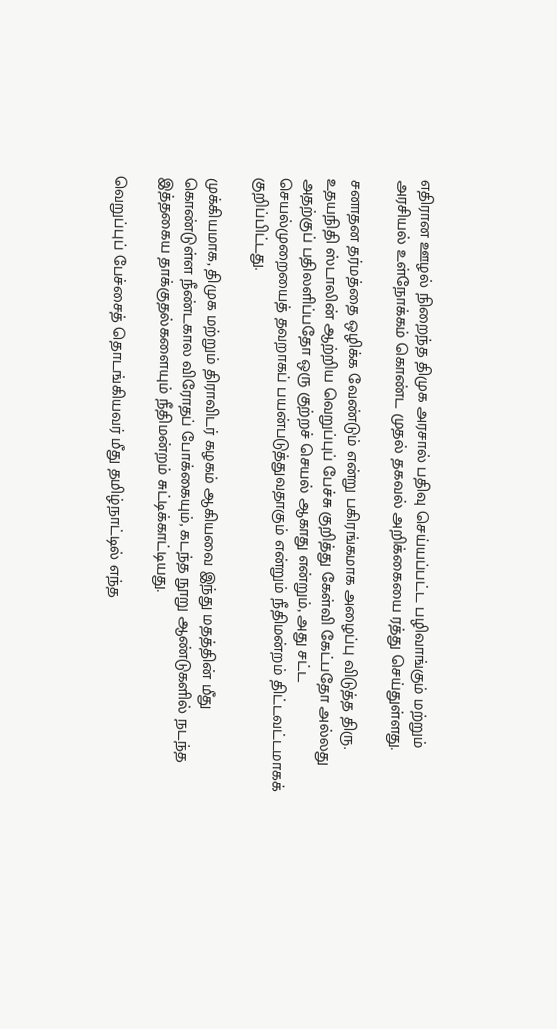எதிரான ஊழல் நிறைந்த திமுக அரசால் பதிவு செய்யப்பட்ட பழிவாங்கும் மற்றும் அரசியல் உள்நோக்கம் கொண்ட முதல் தகவல் அறிக்கையை ரத்து செய்துள்ளது.

சனாதன தர்மத்தை ஒழிக்க வேண்டும் என்று பகிரங்கமாக அழைப்பு விடுத்த திரு. உதயநிதி ஸ்டாலின் ஆற்றிய வெறுப்புப் பேச்சு குறித்து கேள்வி கேட்பதோ அல்லது அதற்குப் பதிலளிப்பதோ ஒரு குற்றச் செயல் ஆகாது என்றும், அது சட்ட செயல்முறையைத் தவறாகப் பயன்படுத்துவதாகும் என்றும் நீதிமன்றம் திட்டவட்டமாகக் குறிப்பிட்டது.

முக்கியமாக, திமுக மற்றும் திராவிடர் கழகம் ஆகியவை இந்து மதத்தின் மீது கொண்டுள்ள நீண்டகால விரோதப் போக்கையும், கடந்த நூறு ஆண்டுகளில் நடந்த இத்தகைய தாக்குதல்களையும் நீதிமன்றம் சுட்டிக்காட்டியது.

வெறுப்புப் பேச்சைத் தொடங்கியவர் மீது தமிழ்நாட்டில் எந்த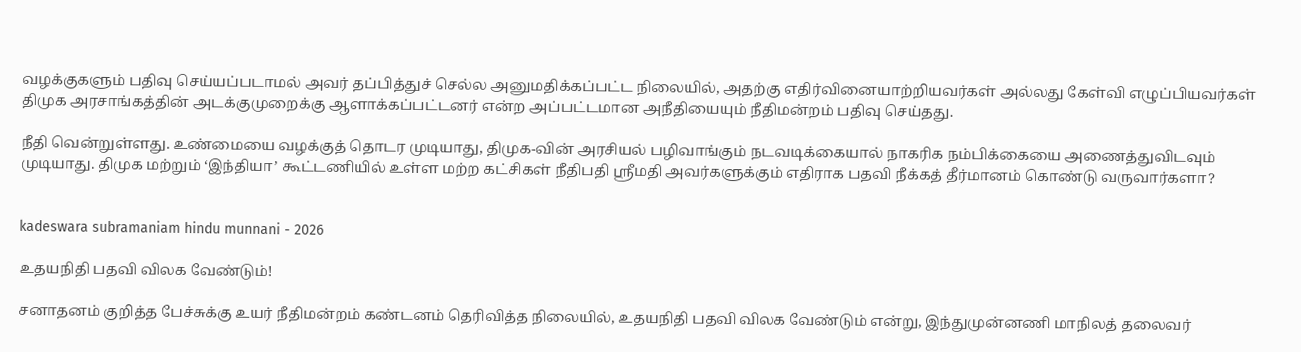வழக்குகளும் பதிவு செய்யப்படாமல் அவர் தப்பித்துச் செல்ல அனுமதிக்கப்பட்ட நிலையில், அதற்கு எதிர்வினையாற்றியவர்கள் அல்லது கேள்வி எழுப்பியவர்கள் திமுக அரசாங்கத்தின் அடக்குமுறைக்கு ஆளாக்கப்பட்டனர் என்ற அப்பட்டமான அநீதியையும் நீதிமன்றம் பதிவு செய்தது.

நீதி வென்றுள்ளது. உண்மையை வழக்குத் தொடர முடியாது, திமுக-வின் அரசியல் பழிவாங்கும் நடவடிக்கையால் நாகரிக நம்பிக்கையை அணைத்துவிடவும் முடியாது. திமுக மற்றும் ‘இந்தியா’ கூட்டணியில் உள்ள மற்ற கட்சிகள் நீதிபதி ஸ்ரீமதி அவர்களுக்கும் எதிராக பதவி நீக்கத் தீர்மானம் கொண்டு வருவார்களா?


kadeswara subramaniam hindu munnani - 2026

உதயநிதி பதவி விலக வேண்டும்!

சனாதனம் குறித்த பேச்சுக்கு உயர் நீதிமன்றம் கண்டனம் தெரிவித்த நிலையில், உதயநிதி பதவி விலக வேண்டும் என்று, இந்துமுன்னணி மாநிலத் தலைவர்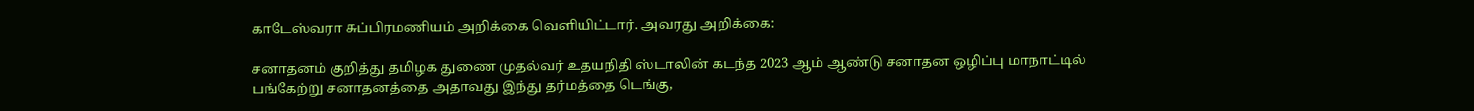காடேஸ்வரா சுப்பிரமணியம் அறிக்கை வெளியிட்டார். அவரது அறிக்கை:

சனாதனம் குறித்து தமிழக துணை முதல்வர் உதயநிதி ஸ்டாலின் கடந்த 2023 ஆம் ஆண்டு சனாதன ஒழிப்பு மாநாட்டில் பங்கேற்று சனாதனத்தை அதாவது இந்து தர்மத்தை டெங்கு,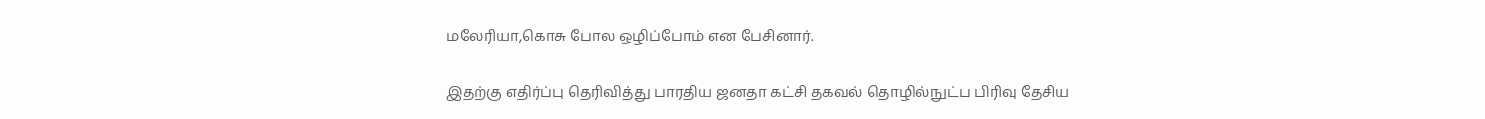மலேரியா,கொசு போல ஒழிப்போம் என பேசினார்.

இதற்கு எதிர்ப்பு தெரிவித்து பாரதிய ஜனதா கட்சி தகவல் தொழில்நுட்ப பிரிவு தேசிய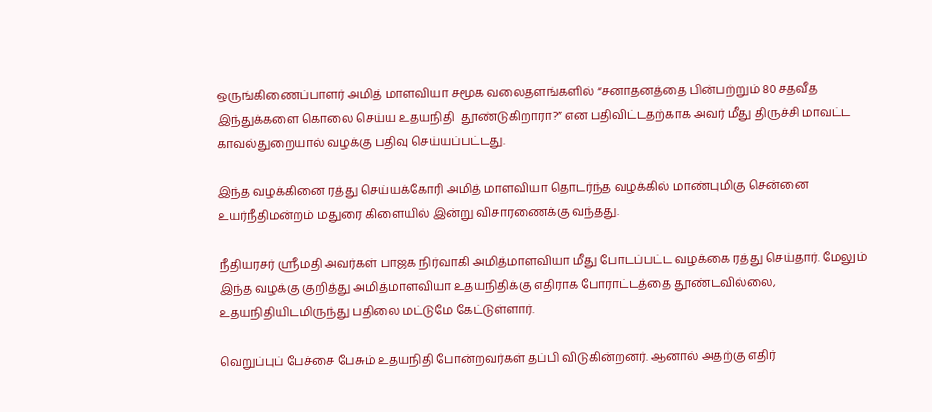ஒருங்கிணைப்பாளர் அமித் மாளவியா சமூக வலைதளங்களில் “சனாதனத்தை பின்பற்றும் 80 சதவீத இந்துக்களை கொலை செய்ய உதயநிதி  தூண்டுகிறாரா?” என பதிவிட்டதற்காக அவர் மீது திருச்சி மாவட்ட காவல்துறையால் வழக்கு பதிவு செய்யப்பட்டது.

இந்த வழக்கினை ரத்து செய்யக்கோரி அமித் மாளவியா தொடர்ந்த வழக்கில் மாண்புமிகு சென்னை உயர்நீதிமன்றம் மதுரை கிளையில் இன்று விசாரணைக்கு வந்தது.

நீதியரசர் ஸ்ரீமதி அவர்கள் பாஜக நிர்வாகி அமித்மாளவியா மீது போடப்பட்ட வழக்கை ரத்து செய்தார். மேலும் இந்த வழக்கு குறித்து அமித்மாளவியா உதயநிதிக்கு எதிராக போராட்டத்தை தூண்டவில்லை,  உதயநிதியிடமிருந்து பதிலை மட்டுமே கேட்டுள்ளார்.

வெறுப்புப் பேச்சை பேசும் உதயநிதி போன்றவர்கள் தப்பி விடுகின்றனர். ஆனால் அதற்கு எதிர்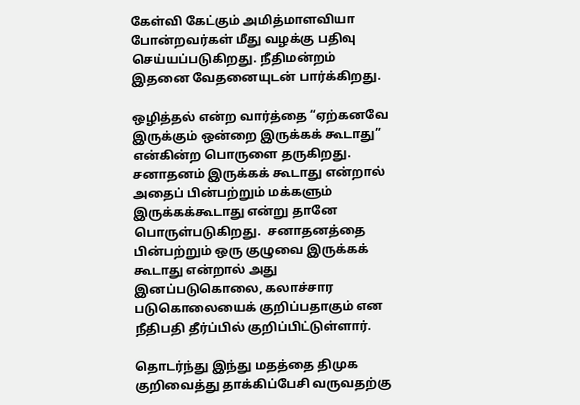கேள்வி கேட்கும் அமித்மாளவியா  போன்றவர்கள் மீது வழக்கு பதிவு செய்யப்படுகிறது. நீதிமன்றம் இதனை வேதனையுடன் பார்க்கிறது.

ஒழித்தல் என்ற வார்த்தை “ஏற்கனவே இருக்கும் ஒன்றை இருக்கக் கூடாது” என்கின்ற பொருளை தருகிறது. சனாதனம் இருக்கக் கூடாது என்றால் அதைப் பின்பற்றும் மக்களும் இருக்கக்கூடாது என்று தானே பொருள்படுகிறது.  சனாதனத்தை பின்பற்றும் ஒரு குழுவை இருக்கக் கூடாது என்றால் அது இனப்படுகொலை, கலாச்சார படுகொலையைக் குறிப்பதாகும் என நீதிபதி தீர்ப்பில் குறிப்பிட்டுள்ளார்.

தொடர்ந்து இந்து மதத்தை திமுக குறிவைத்து தாக்கிப்பேசி வருவதற்கு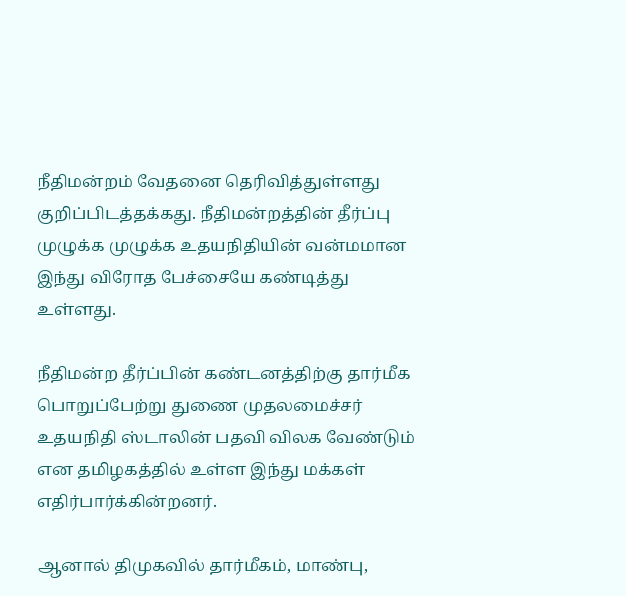நீதிமன்றம் வேதனை தெரிவித்துள்ளது குறிப்பிடத்தக்கது. நீதிமன்றத்தின் தீர்ப்பு முழுக்க முழுக்க உதயநிதியின் வன்மமான  இந்து விரோத பேச்சையே கண்டித்து உள்ளது.

நீதிமன்ற தீர்ப்பின் கண்டனத்திற்கு தார்மீக பொறுப்பேற்று துணை முதலமைச்சர் உதயநிதி ஸ்டாலின் பதவி விலக வேண்டும் என தமிழகத்தில் உள்ள இந்து மக்கள் எதிர்பார்க்கின்றனர்.

ஆனால் திமுகவில் தார்மீகம், மாண்பு,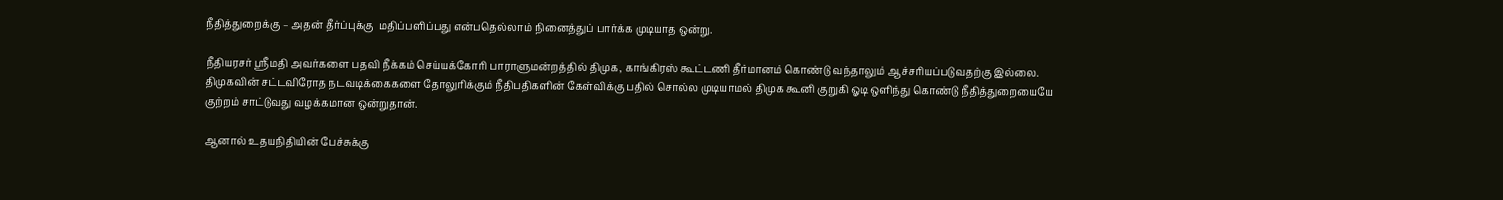நீதித்துறைக்கு – அதன் தீர்ப்புக்கு  மதிப்பளிப்பது என்பதெல்லாம் நினைத்துப் பார்க்க முடியாத ஒன்று.

நீதியரசர் ஸ்ரீமதி அவர்களை பதவி நீக்கம் செய்யக்கோரி பாராளுமன்றத்தில் திமுக, காங்கிரஸ் கூட்டணி தீர்மானம் கொண்டு வந்தாலும் ஆச்சரியப்படுவதற்கு இல்லை. திமுகவின் சட்டவிரோத நடவடிக்கைகளை தோலுரிக்கும் நீதிபதிகளின் கேள்விக்கு பதில் சொல்ல முடியாமல் திமுக கூனி குறுகி ஓடி ஒளிந்து கொண்டு நீதித்துறையையே குற்றம் சாட்டுவது வழக்கமான ஒன்றுதான்.

ஆனால் உதயநிதியின் பேச்சுக்கு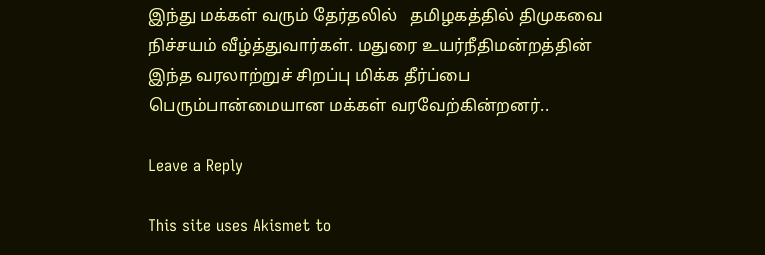இந்து மக்கள் வரும் தேர்தலில்   தமிழகத்தில் திமுகவை நிச்சயம் வீழ்த்துவார்கள். மதுரை உயர்நீதிமன்றத்தின் இந்த வரலாற்றுச் சிறப்பு மிக்க தீர்ப்பை பெரும்பான்மையான மக்கள் வரவேற்கின்றனர்..

Leave a Reply

This site uses Akismet to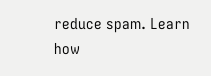reduce spam. Learn how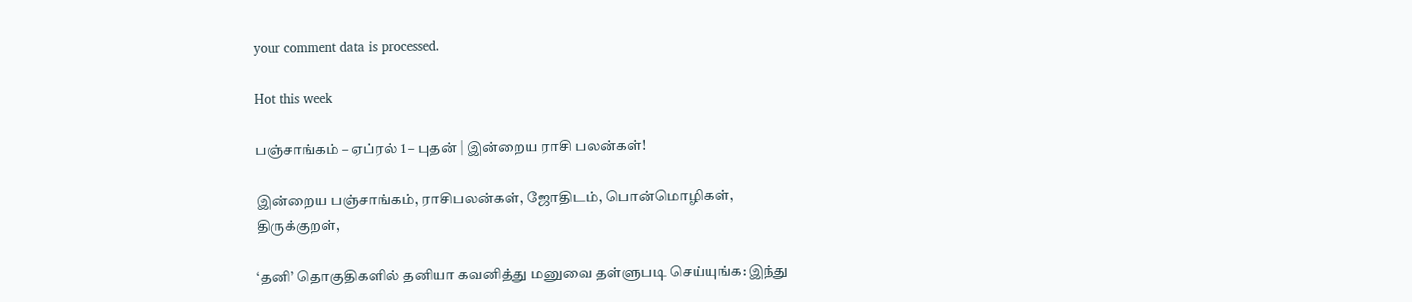your comment data is processed.

Hot this week

பஞ்சாங்கம் – ஏப்ரல் 1 – புதன் | இன்றைய ராசி பலன்கள்!

இன்றைய பஞ்சாங்கம், ராசிபலன்கள், ஜோதிடம், பொன்மொழிகள், திருக்குறள்,

‘தனி’ தொகுதிகளில் தனியா கவனித்து மனுவை தள்ளுபடி செய்யுங்க: இந்து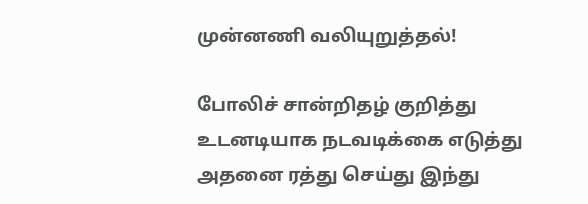முன்னணி வலியுறுத்தல்!

போலிச் சான்றிதழ் குறித்து உடனடியாக நடவடிக்கை எடுத்து அதனை ரத்து செய்து இந்து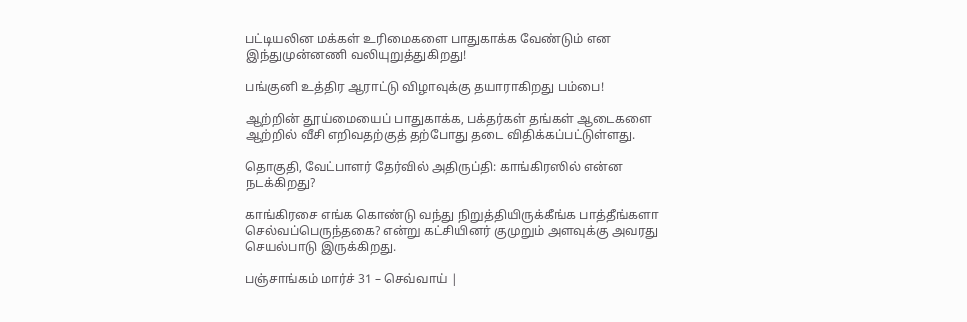பட்டியலின மக்கள் உரிமைகளை பாதுகாக்க வேண்டும் என இந்துமுன்னணி வலியுறுத்துகிறது!

பங்குனி உத்திர ஆராட்டு விழாவுக்கு தயாராகிறது பம்பை!

ஆற்றின் தூய்மையைப் பாதுகாக்க, பக்தர்கள் தங்கள் ஆடைகளை ஆற்றில் வீசி எறிவதற்குத் தற்போது தடை விதிக்கப்பட்டுள்ளது.

தொகுதி, வேட்பாளர் தேர்வில் அதிருப்தி: காங்கிரஸில் என்ன நடக்கிறது?

காங்கிரசை எங்க கொண்டு வந்து நிறுத்தியிருக்கீங்க பாத்தீங்களா செல்வப்பெருந்தகை? என்று கட்சியினர் குமுறும் அளவுக்கு அவரது செயல்பாடு இருக்கிறது.

பஞ்சாங்கம் மார்ச் 31 – செவ்வாய் |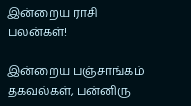இன்றைய ராசி பலன்கள்!

இன்றைய பஞ்சாங்கம் தகவல்கள், பன்னிரு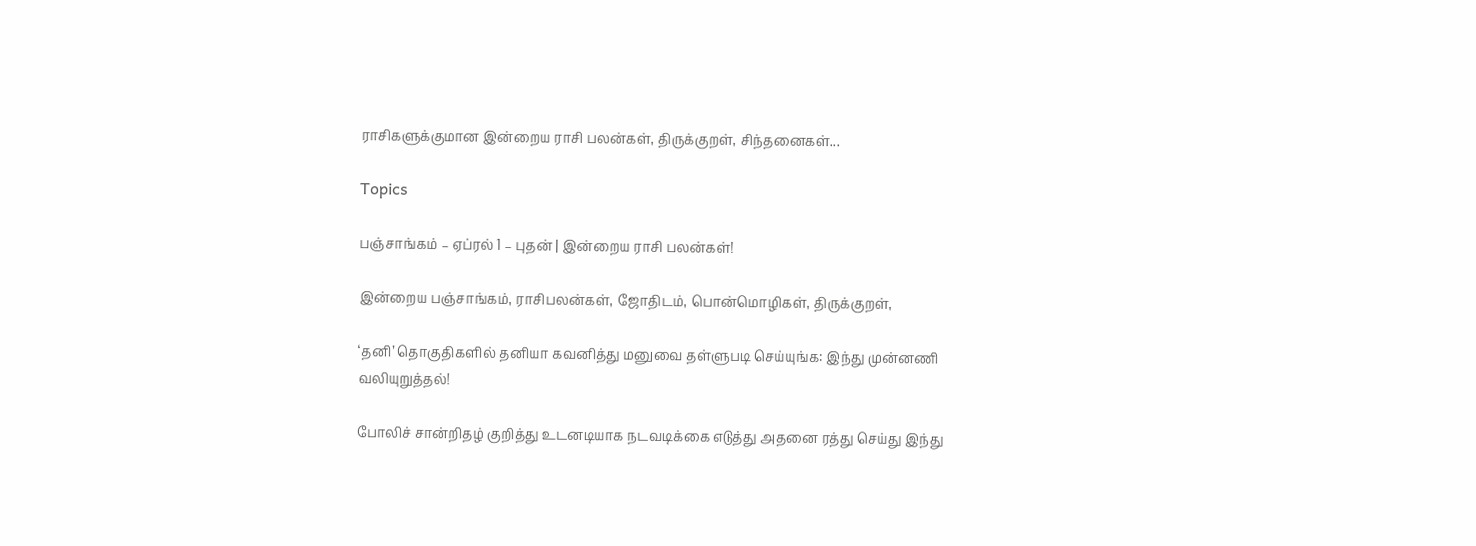ராசிகளுக்குமான இன்றைய ராசி பலன்கள், திருக்குறள், சிந்தனைகள்...

Topics

பஞ்சாங்கம் – ஏப்ரல் 1 – புதன் | இன்றைய ராசி பலன்கள்!

இன்றைய பஞ்சாங்கம், ராசிபலன்கள், ஜோதிடம், பொன்மொழிகள், திருக்குறள்,

‘தனி’ தொகுதிகளில் தனியா கவனித்து மனுவை தள்ளுபடி செய்யுங்க: இந்து முன்னணி வலியுறுத்தல்!

போலிச் சான்றிதழ் குறித்து உடனடியாக நடவடிக்கை எடுத்து அதனை ரத்து செய்து இந்து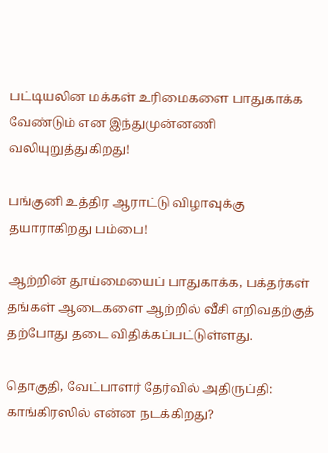பட்டியலின மக்கள் உரிமைகளை பாதுகாக்க வேண்டும் என இந்துமுன்னணி வலியுறுத்துகிறது!

பங்குனி உத்திர ஆராட்டு விழாவுக்கு தயாராகிறது பம்பை!

ஆற்றின் தூய்மையைப் பாதுகாக்க, பக்தர்கள் தங்கள் ஆடைகளை ஆற்றில் வீசி எறிவதற்குத் தற்போது தடை விதிக்கப்பட்டுள்ளது.

தொகுதி, வேட்பாளர் தேர்வில் அதிருப்தி: காங்கிரஸில் என்ன நடக்கிறது?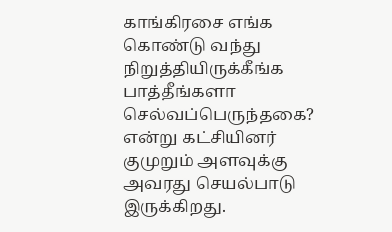காங்கிரசை எங்க கொண்டு வந்து நிறுத்தியிருக்கீங்க பாத்தீங்களா செல்வப்பெருந்தகை? என்று கட்சியினர் குமுறும் அளவுக்கு அவரது செயல்பாடு இருக்கிறது.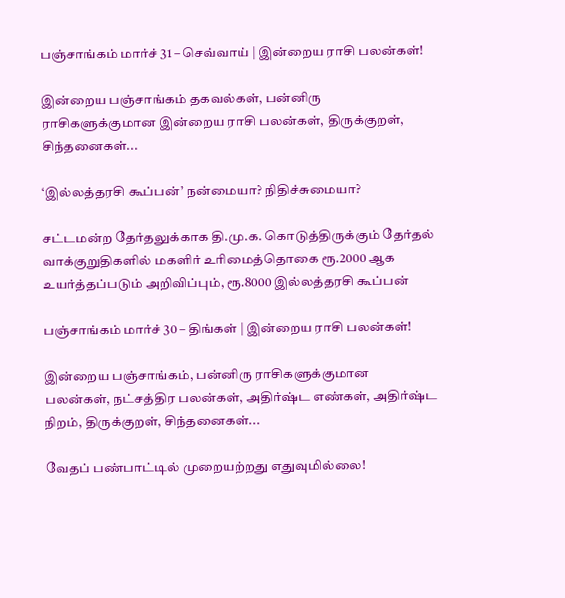பஞ்சாங்கம் மார்ச் 31 – செவ்வாய் | இன்றைய ராசி பலன்கள்!

இன்றைய பஞ்சாங்கம் தகவல்கள், பன்னிரு ராசிகளுக்குமான இன்றைய ராசி பலன்கள், திருக்குறள், சிந்தனைகள்...

‘இல்லத்தரசி கூப்பன்’ நன்மையா? நிதிச்சுமையா?

சட்டமன்ற தேர்தலுக்காக தி.மு.க. கொடுத்திருக்கும் தேர்தல் வாக்குறுதிகளில் மகளிர் உரிமைத்தொகை ரூ.2000 ஆக உயர்த்தப்படும் அறிவிப்பும், ரூ.8000 இல்லத்தரசி கூப்பன்

பஞ்சாங்கம் மார்ச் 30 – திங்கள் | இன்றைய ராசி பலன்கள்!

இன்றைய பஞ்சாங்கம், பன்னிரு ராசிகளுக்குமான பலன்கள், நட்சத்திர பலன்கள், அதிர்ஷ்ட எண்கள், அதிர்ஷ்ட நிறம், திருக்குறள், சிந்தனைகள்...

வேதப் பண்பாட்டில் முறையற்றது எதுவுமில்லை!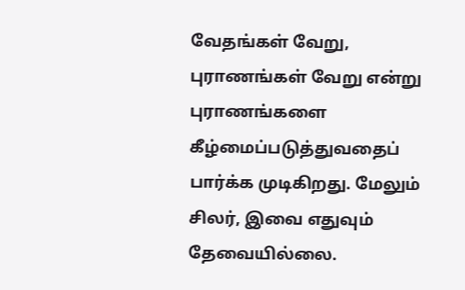வேதங்கள் வேறு, புராணங்கள் வேறு என்று புராணங்களை கீழ்மைப்படுத்துவதைப்  பார்க்க முடிகிறது. மேலும் சிலர், இவை எதுவும் தேவையில்லை.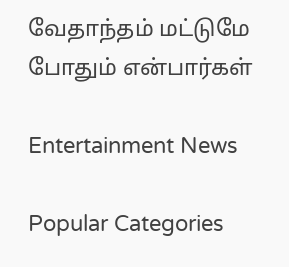வேதாந்தம் மட்டுமே  போதும் என்பார்கள்

Entertainment News

Popular Categories